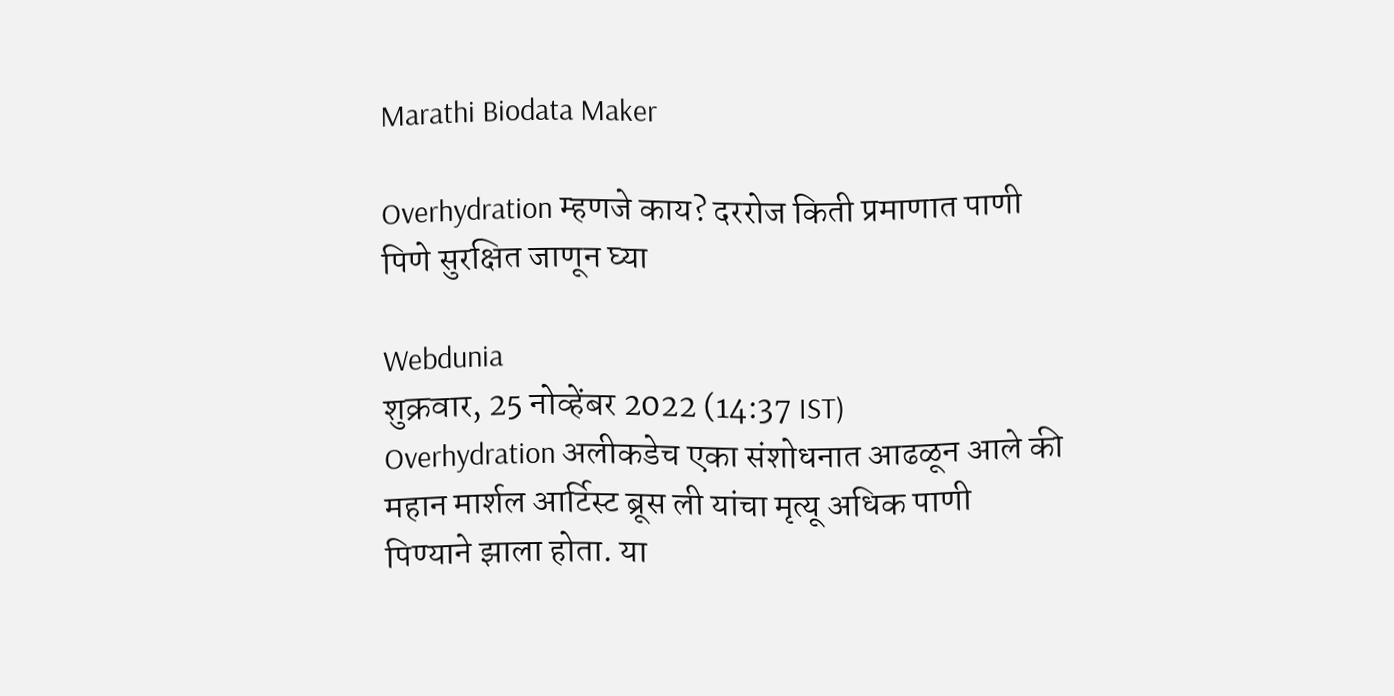Marathi Biodata Maker

Overhydration म्हणजे काय? दररोज किती प्रमाणात पाणी पिणे सुरक्षित जाणून घ्या

Webdunia
शुक्रवार, 25 नोव्हेंबर 2022 (14:37 IST)
Overhydration अलीकडेच एका संशोधनात आढळून आले की महान मार्शल आर्टिस्ट ब्रूस ली यांचा मृत्यू अधिक पाणी पिण्याने झाला होता. या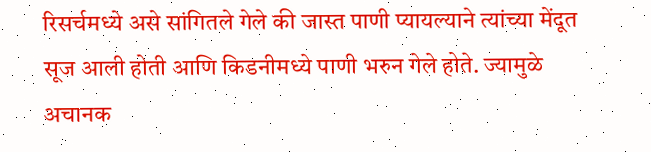रिसर्चमध्ये असे सांगितले गेले की जास्त पाणी प्यायल्याने त्यांच्या मेंदूत सूज आली होती आणि किडनीमध्ये पाणी भरुन गेले होते. ज्यामुळे अचानक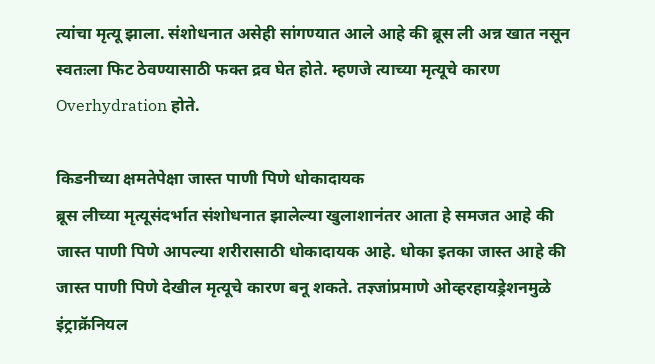त्यांचा मृत्यू झाला. संशोधनात असेही सांगण्यात आले आहे की ब्रूस ली अन्न खात नसून स्वतःला फिट ठेवण्यासाठी फक्त द्रव घेत होते. म्हणजे त्याच्या मृत्यूचे कारण Overhydration होते.

किडनीच्या क्षमतेपेक्षा जास्त पाणी पिणे धोकादायक
ब्रूस लीच्या मृत्यूसंदर्भात संशोधनात झालेल्या खुलाशानंतर आता हे समजत आहे की जास्त पाणी पिणे आपल्या शरीरासाठी धोकादायक आहे. धोका इतका जास्त आहे की जास्त पाणी पिणे देखील मृत्यूचे कारण बनू शकते. तज्ञ्जांप्रमाणे ओव्हरहायड्रेशनमुळे इंट्राक्रॅनियल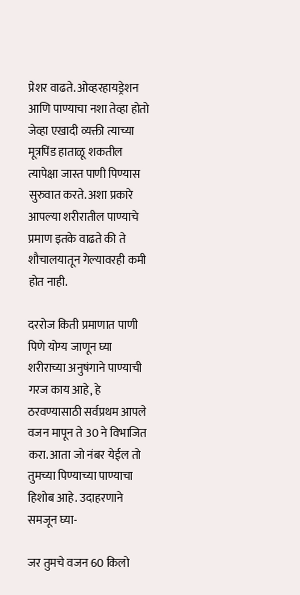प्रेशर वाढते. ओव्हरहायड्रेशन आणि पाण्याचा नशा तेव्हा होतो जेव्हा एखादी व्यक्ती त्याच्या मूत्रपिंड हाताळू शकतील त्यापेक्षा जास्त पाणी पिण्यास सुरुवात करते. अशा प्रकारे आपल्या शरीरातील पाण्याचे प्रमाण इतके वाढते की ते शौचालयातून गेल्यावरही कमी होत नाही.

दररोज किती प्रमाणात पाणी पिणे योग्य जाणून घ्या
शरीराच्या अनुषंगाने पाण्याची गरज काय आहे, हे ठरवण्यासाठी सर्वप्रथम आपले वजन मापून ते 30 ने विभाजित करा. आता जो नंबर येईल तो तुमच्या पिण्याच्या पाण्याचा हिशोब आहे. उदाहरणाने समजून घ्या-

जर तुमचे वजन 60 किलो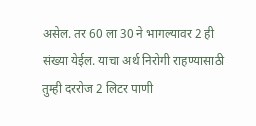असेल. तर 60 ला 30 ने भागल्यावर 2 ही संख्या येईल. याचा अर्थ निरोगी राहण्यासाठी तुम्ही दररोज 2 लिटर पाणी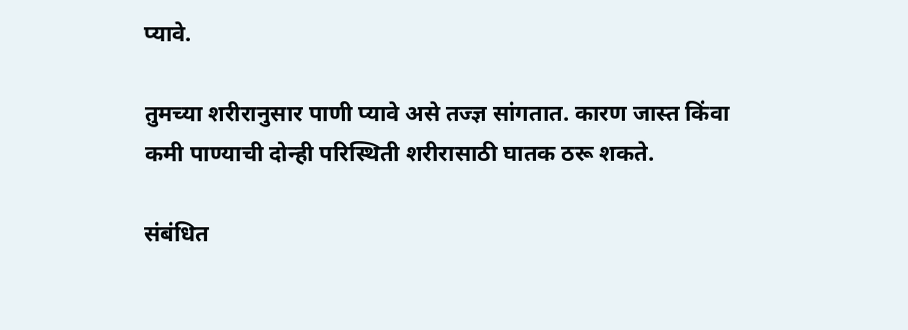प्यावे.

तुमच्या शरीरानुसार पाणी प्यावे असे तज्ज्ञ सांगतात. कारण जास्त किंवा कमी पाण्याची दोन्ही परिस्थिती शरीरासाठी घातक ठरू शकते.

संबंधित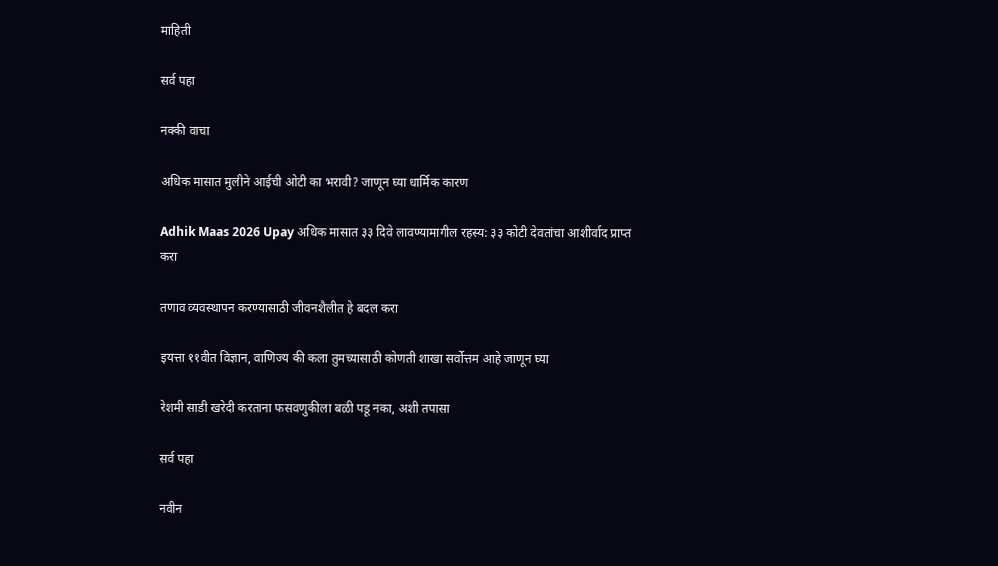माहिती

सर्व पहा

नक्की वाचा

अधिक मासात मुलीने आईची ओटी का भरावी? जाणून घ्या धार्मिक कारण

Adhik Maas 2026 Upay अधिक मासात ३३ दिवे लावण्यामागील रहस्य: ३३ कोटी देवतांचा आशीर्वाद प्राप्त करा

तणाव व्यवस्थापन करण्यासाठी जीवनशैलीत हे बदल करा

इयत्ता ११वीत विज्ञान, वाणिज्य की कला तुमच्यासाठी कोणती शाखा सर्वोत्तम आहे जाणून घ्या

रेशमी साडी खरेदी करताना फसवणुकीला बळी पडू नका, अशी तपासा

सर्व पहा

नवीन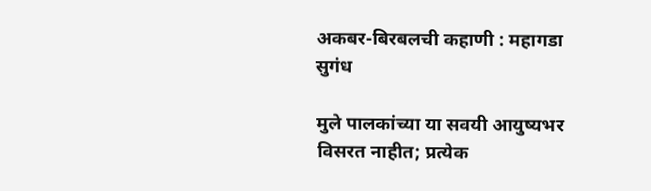अकबर-बिरबलची कहाणी : महागडा सुगंध

मुले पालकांच्या या सवयी आयुष्यभर विसरत नाहीत; प्रत्येक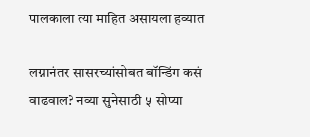पालकाला त्या माहित असायला हव्यात

लग्नानंतर सासरच्यांसोबत बॉन्डिंग कसं वाढवाल? नव्या सुनेसाठी ५ सोप्या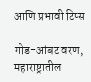आणि प्रभावी टिप्स

गोड-आंबट वरण, महाराष्ट्रातील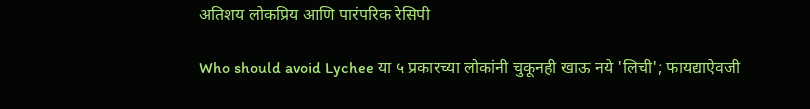अतिशय लोकप्रिय आणि पारंपरिक रेसिपी

Who should avoid Lychee या ५ प्रकारच्या लोकांनी चुकूनही खाऊ नये 'लिची'; फायद्याऐवजी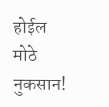होईल मोठे नुकसान!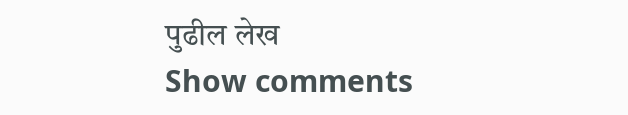पुढील लेख
Show comments